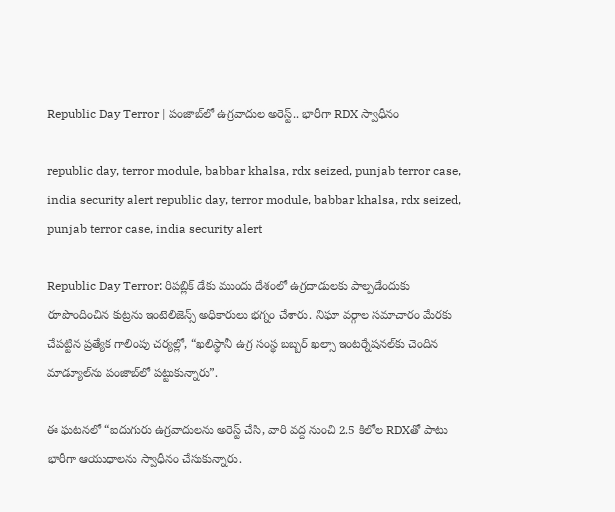Republic Day Terror | పంజాబ్‌లో ఉగ్రవాదుల అరెస్ట్.. భారీగా RDX స్వాధీనం

republic day, terror module, babbar khalsa, rdx seized, punjab terror case, india security alert republic day, terror module, babbar khalsa, rdx seized, punjab terror case, india security alert

Republic Day Terror: రిపబ్లిక్ డేకు ముందు దేశంలో ఉగ్రదాడులకు పాల్పడేందుకు రూపొందించిన కుట్రను ఇంటెలిజెన్స్ అధికారులు భగ్నం చేశారు. నిఘా వర్గాల సమాచారం మేరకు చేపట్టిన ప్రత్యేక గాలింపు చర్యల్లో, “ఖలిస్థానీ ఉగ్ర సంస్థ బబ్బర్ ఖల్సా ఇంటర్నేషనల్‌కు చెందిన మాడ్యూల్‌ను పంజాబ్‌లో పట్టుకున్నారు”.

ఈ ఘటనలో “ఐదుగురు ఉగ్రవాదులను అరెస్ట్ చేసి, వారి వద్ద నుంచి 2.5 కిలోల RDXతో పాటు భారీగా ఆయుధాలను స్వాధీనం చేసుకున్నారు.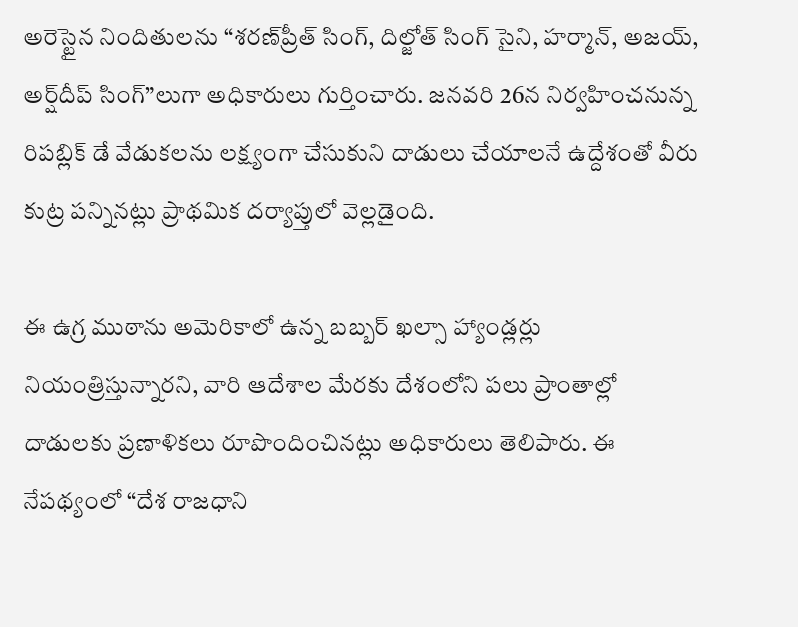అరెస్టైన నిందితులను “శరణ్‌ప్రీత్ సింగ్, దిల్జోత్ సింగ్ సైని, హర్మాన్, అజయ్, అర్ష్‌దీప్ సింగ్”లుగా అధికారులు గుర్తించారు. జనవరి 26న నిర్వహించనున్న రిపబ్లిక్ డే వేడుకలను లక్ష్యంగా చేసుకుని దాడులు చేయాలనే ఉద్దేశంతో వీరు కుట్ర పన్నినట్లు ప్రాథమిక దర్యాప్తులో వెల్లడైంది.

ఈ ఉగ్ర ముఠాను అమెరికాలో ఉన్న బబ్బర్ ఖల్సా హ్యాండ్లర్లు నియంత్రిస్తున్నారని, వారి ఆదేశాల మేరకు దేశంలోని పలు ప్రాంతాల్లో దాడులకు ప్రణాళికలు రూపొందించినట్లు అధికారులు తెలిపారు. ఈ నేపథ్యంలో “దేశ రాజధాని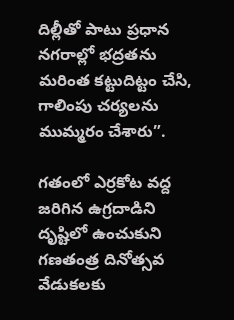దిల్లీతో పాటు ప్రధాన నగరాల్లో భద్రతను మరింత కట్టుదిట్టం చేసి, గాలింపు చర్యలను ముమ్మరం చేశారు”.

గతంలో ఎర్రకోట వద్ద జరిగిన ఉగ్రదాడిని దృష్టిలో ఉంచుకుని గణతంత్ర దినోత్సవ వేడుకలకు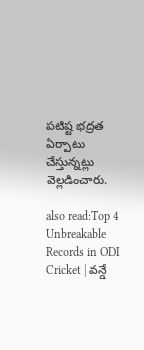పటిష్ట భద్రత ఏర్పాటు చేస్తున్నట్లు వెల్లడించారు.

also read:Top 4 Unbreakable Records in ODI Cricket | వన్డే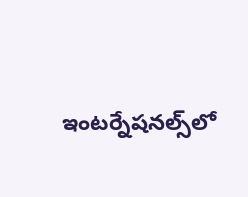ఇంటర్నేషనల్స్‌లో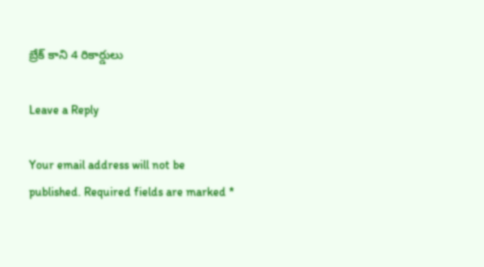బ్రేక్ కాని 4 రికార్డులు

Leave a Reply

Your email address will not be published. Required fields are marked *